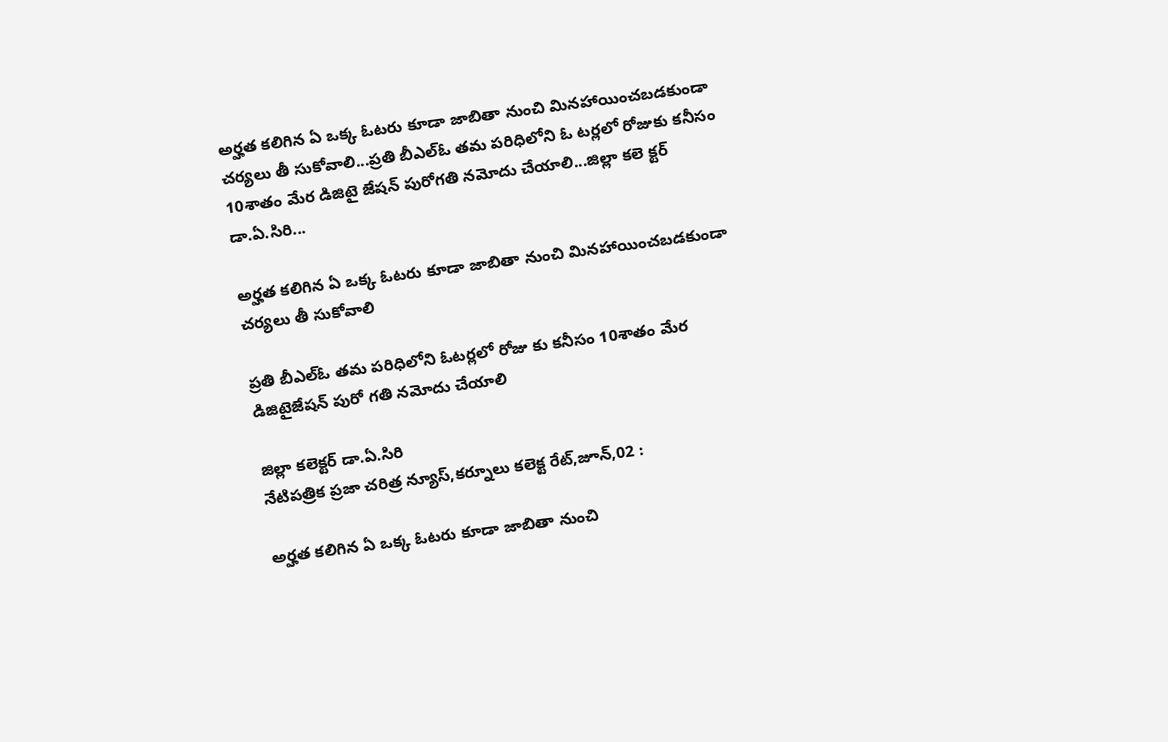అర్హత కలిగిన ఏ ఒక్క ఓటరు కూడా జాబితా నుంచి మినహాయించబడకుండా చర్యలు తీ సుకోవాలి...ప్రతి బీఎల్‌ఓ తమ పరిధిలోని ఓ టర్లలో రోజుకు కనీసం 10శాతం మేర డిజిటై జేషన్ పురోగతి నమోదు చేయాలి...జిల్లా కలె క్టర్ డా.ఏ.సిరి...

అర్హత కలిగిన ఏ ఒక్క ఓటరు కూడా జాబితా నుంచి మినహాయించబడకుండా చర్యలు తీ సుకోవాలి

ప్రతి బీఎల్‌ఓ తమ పరిధిలోని ఓటర్లలో రోజు కు కనీసం 10శాతం మేర డిజిటైజేషన్ పురో గతి నమోదు చేయాలి

జిల్లా కలెక్టర్ డా.ఏ.సిరి
నేటిపత్రిక ప్రజా చరిత్ర న్యూస్,కర్నూలు కలెక్ట రేట్,జూన్,02 :

అర్హత కలిగిన ఏ ఒక్క ఓటరు కూడా జాబితా నుంచి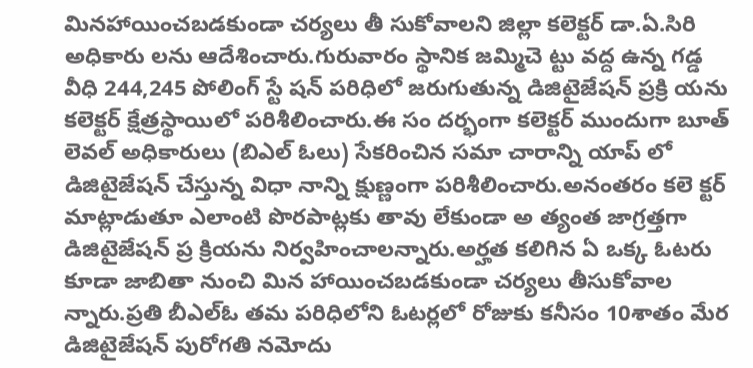మినహాయించబడకుండా చర్యలు తీ సుకోవాలని జిల్లా కలెక్టర్ డా.ఏ.సిరి అధికారు లను ఆదేశించారు.గురువారం స్థానిక జమ్మిచె ట్టు వద్ద ఉన్న గడ్డ వీధి 244,245 పోలింగ్ స్టే షన్ పరిధిలో జరుగుతున్న డిజిటైజేషన్ ప్రక్రి యను కలెక్టర్ క్షేత్రస్థాయిలో పరిశీలించారు.ఈ సం దర్భంగా కలెక్టర్ ముందుగా బూత్ లెవల్ అధికారులు (బిఎల్ ఓలు) సేకరించిన సమా చారాన్ని యాప్ లో డిజిటైజేషన్ చేస్తున్న విధా నాన్ని క్షుణ్ణంగా పరిశీలించారు.అనంతరం కలె క్టర్ మాట్లాడుతూ ఎలాంటి పొరపాట్లకు తావు లేకుండా అ త్యంత జాగ్రత్తగా డిజిటైజేషన్ ప్ర క్రియను నిర్వహించాలన్నారు.అర్హత కలిగిన ఏ ఒక్క ఓటరు కూడా జాబితా నుంచి మిన హాయించబడకుండా చర్యలు తీసుకోవాల న్నారు.ప్రతి బీఎల్‌ఓ తమ పరిధిలోని ఓటర్లలో రోజుకు కనీసం 10శాతం మేర డిజిటైజేషన్ పురోగతి నమోదు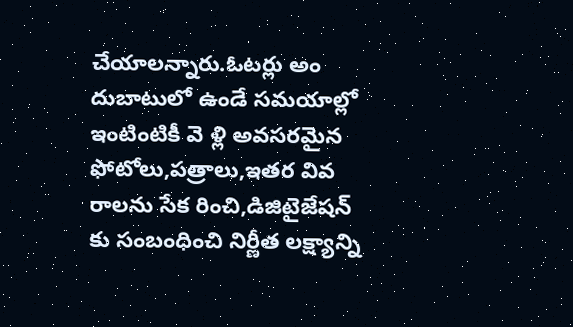చేయాలన్నారు.ఓటర్లు అం దుబాటులో ఉండే సమయాల్లో ఇంటింటికీ వె ళ్లి అవసరమైన ఫోటోలు,పత్రాలు,ఇతర వివ రాలను సేక రించి,డిజిటైజేషన్ కు సంబంధించి నిర్ణీత లక్ష్యాన్ని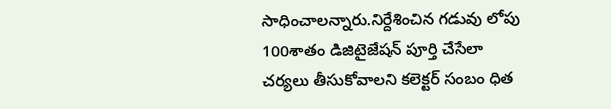సాధించాలన్నారు.నిర్దేశించిన గడువు లోపు 100శాతం డిజిటైజేషన్ పూర్తి చేసేలా చర్యలు తీసుకోవాలని కలెక్టర్ సంబం ధిత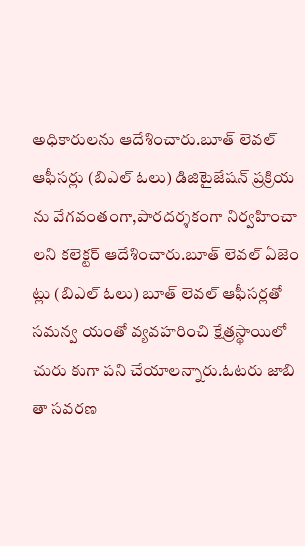అధికారులను ఆదేశించారు.బూత్ లెవల్ ఆఫీసర్లు (బిఎల్ ఓలు) డిజిటైజేషన్ ప్రక్రియ ను వేగవంతంగా,పారదర్శకంగా నిర్వహించా లని కలెక్టర్ ఆదేశించారు.బూత్ లెవల్ ఏజెం ట్లు (బిఎల్ ఓలు) బూత్ లెవల్ ఆఫీసర్లతో సమన్వ యంతో వ్యవహరించి క్షేత్రస్థాయిలో చురు కుగా పని చేయాలన్నారు.ఓటరు జాబి తా సవరణ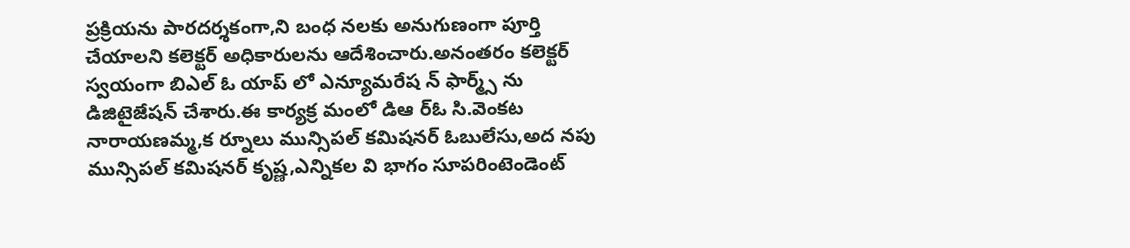ప్రక్రియను పారదర్శకంగా,ని బంధ నలకు అనుగుణంగా పూర్తి చేయాలని కలెక్టర్ అధికారులను ఆదేశించారు.అనంతరం కలెక్టర్ స్వయంగా బిఎల్ ఓ యాప్ లో ఎన్యూమరేష న్ ఫార్మ్స్ ను డిజిటైజేషన్ చేశారు.ఈ కార్యక్ర మంలో డిఆ ర్ఓ సి.వెంకట నారాయణమ్మ,క ర్నూలు మున్సిపల్ కమిషనర్ ఓబులేసు,అద నపు మున్సిపల్ కమిషనర్ కృష్ణ,ఎన్నికల వి భాగం సూపరింటెండెంట్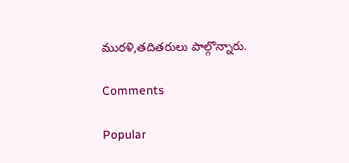మురళి,తదితరులు పాల్గొన్నారు.

Comments

Popular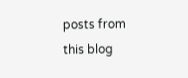posts from this blog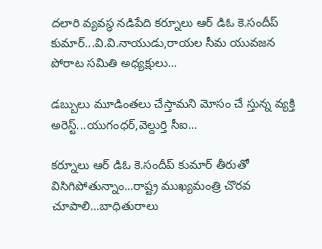దలారి వ్యవస్థ నడిపేది కర్నూలు ఆర్ డిఓ కె.సందీప్ కుమార్...వి.వి.నాయుడు,రాయల సీమ యువజన పోరాట సమితి అధ్యక్షులు...

డబ్బులు మూడింతలు చేస్తామని మోసం చే స్తున్న వ్యక్తి అరెస్ట్...యుగంధర్,వెల్దుర్తి సీఐ...

కర్నూలు ఆర్ డిఓ కె.సందీప్ కుమార్ తీరుతో విసిగిపోతున్నాం...రాష్ట్ర ముఖ్యమంత్రి చొరవ చూపాలి...బాధితురాలు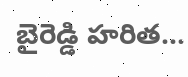బైరెడ్డి హరిత...